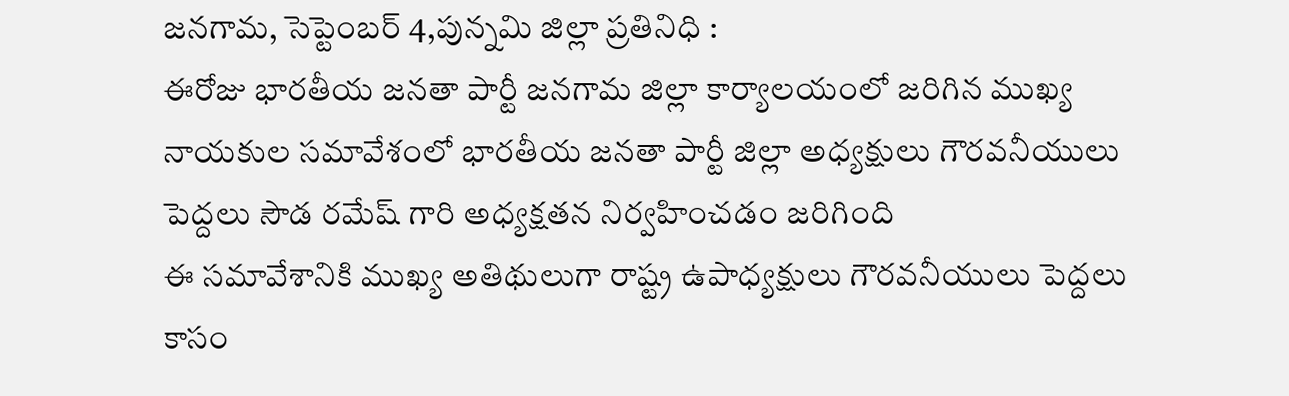జనగామ, సెప్టెంబర్ 4,పున్నమి జిల్లా ప్రతినిధి :
ఈరోజు భారతీయ జనతా పార్టీ జనగామ జిల్లా కార్యాలయంలో జరిగిన ముఖ్య నాయకుల సమావేశంలో భారతీయ జనతా పార్టీ జిల్లా అధ్యక్షులు గౌరవనీయులు పెద్దలు సౌడ రమేష్ గారి అధ్యక్షతన నిర్వహించడం జరిగింది
ఈ సమావేశానికి ముఖ్య అతిథులుగా రాష్ట్ర ఉపాధ్యక్షులు గౌరవనీయులు పెద్దలు కాసం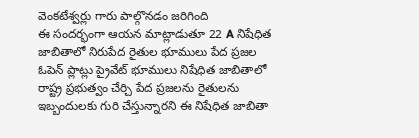వెంకటేశ్వర్లు గారు పాల్గొనడం జరిగింది
ఈ సందర్భంగా ఆయన మాట్లాడుతూ 22 A నిషేధిత జాబితాలో నిరుపేద రైతుల భూములు పేద ప్రజల ఓపెన్ ప్లాట్లు ప్రైవేట్ భూములు నిషేధిత జాబితాలో రాష్ట్ర ప్రభుత్వం చేర్చి పేద ప్రజలను రైతులను ఇబ్బందులకు గురి చేస్తున్నారని ఈ నిషేధిత జాబితా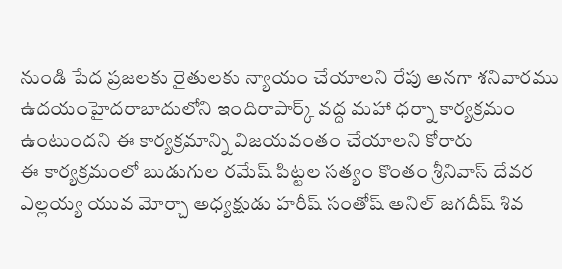నుండి పేద ప్రజలకు రైతులకు న్యాయం చేయాలని రేపు అనగా శనివారము ఉదయంహైదరాబాదులోని ఇందిరాపార్క్ వద్ద మహా ధర్నా కార్యక్రమం ఉంటుందని ఈ కార్యక్రమాన్ని విజయవంతం చేయాలని కోరారు
ఈ కార్యక్రమంలో బుడుగుల రమేష్ పిట్టల సత్యం కొంతం శ్రీనివాస్ దేవర ఎల్లయ్య యువ మోర్చా అధ్యక్షుడు హరీష్ సంతోష్ అనిల్ జగదీష్ శివ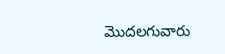మొదలగువారు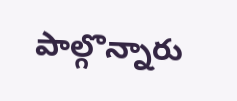పాల్గొన్నారు